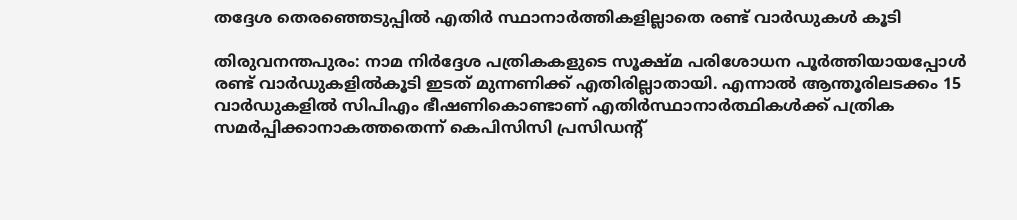തദ്ദേശ തെരഞ്ഞെടുപ്പില്‍ എതിര്‍ സ്ഥാനാര്‍ത്തികളില്ലാതെ രണ്ട് വാര്‍ഡുകള്‍ കൂടി

തിരുവനന്തപുരം: നാമ നിര്‍ദ്ദേശ പത്രികകളുടെ സൂക്ഷ്മ പരിശോധന പൂര്‍ത്തിയായപ്പോള്‍ രണ്ട് വാര്‍ഡുകളില്‍കൂടി ഇടത് മുന്നണിക്ക് എതിരില്ലാതായി. എന്നാല്‍ ആന്തൂരിലടക്കം 15 വാര്‍ഡുകളില്‍ സിപിഎം ഭീഷണികൊണ്ടാണ് എതിര്‍സ്ഥാനാര്‍ത്ഥികള്‍ക്ക് പത്രിക സമർപ്പിക്കാനാകത്തതെന്ന് കെപിസിസി പ്രസിഡന്റ്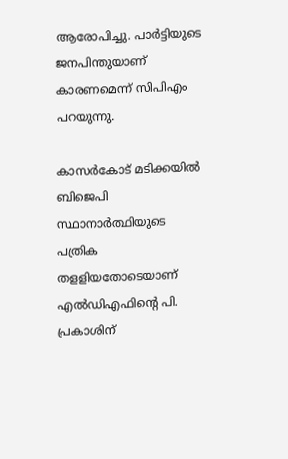ആരോപിച്ചു. പാര്‍ട്ടിയുടെ ജനപിന്തുയാണ് കാരണമെന്ന് സിപിഎം പറയുന്നു.

കാസര്‍കോട് മടിക്കയില്‍ ബിജെപി സ്ഥാനാര്‍ത്ഥിയുടെ പത്രിക തളളിയതോടെയാണ് എല്‍ഡിഎഫിന്റെ പി. പ്രകാശിന്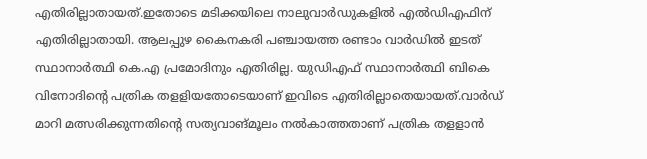എതിരില്ലാതായത്.ഇതോടെ മടിക്കയിലെ നാലുവാര്‍ഡുകളില്‍ എല്‍ഡിഎഫിന് എതിരില്ലാതായി. ആലപ്പുഴ കൈനകരി പഞ്ചായത്ത രണ്ടാം വാര്‍ഡില്‍ ഇടത് സ്ഥാനാര്‍ത്ഥി കെ.എ പ്രമോദിനും എതിരില്ല. യുഡിഎഫ് സ്ഥാനാര്‍ത്ഥി ബികെ വിനോദിന്‍റെ പത്രിക തളളിയതോടെയാണ് ഇവിടെ എതിരില്ലാതെയായത്.വാര്‍ഡ് മാറി മത്സരിക്കുന്നതിന്റെ സത്യവാങ്മൂലം നല്‍കാത്തതാണ് പത്രിക തളളാന്‍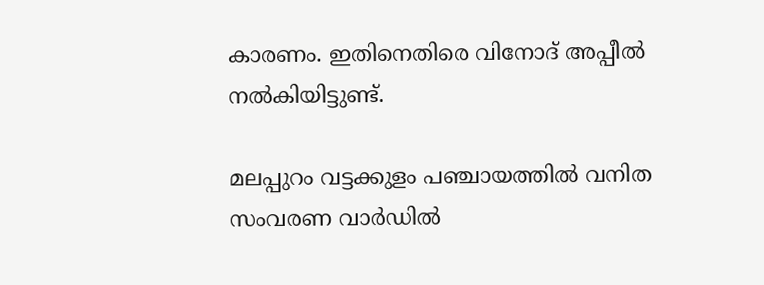കാരണം. ഇതിനെതിരെ വിനോദ് അപ്പീല്‍ നല്‍കിയിട്ടുണ്ട്.

മലപ്പുറം വട്ടക്കുളം പഞ്ചായത്തില്‍ വനിത സംവരണ വാര്‍ഡില്‍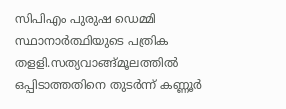സിപിഎം പുരുഷ ഡെമ്മി സ്ഥാനാര്‍ത്ഥിയുടെ പത്രിക തളളി.സത്യവാങ്ങ്മൂലത്തില്‍ ഒപ്പിടാത്തതിനെ തുടര്‍ന്ന് കണ്ണൂര്‍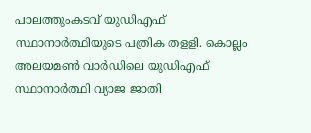പാലത്തുംകടവ് യുഡിഎഫ് സ്ഥാനാര്‍ത്ഥിയുടെ പത്രിക തളളി. കൊല്ലം അലയമണ്‍ വാര്‍ഡിലെ യുഡിഎഫ് സ്ഥാനാര്‍ത്ഥി വ്യാജ ജാതി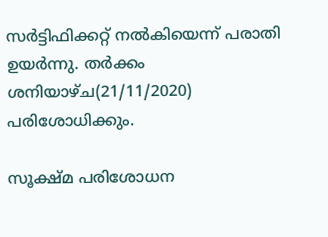സര്‍ട്ടിഫിക്കറ്റ് നല്‍കിയെന്ന് പരാതി ഉയര്‍ന്നു. തര്‍ക്കം ശനിയാഴ്ച(21/11/2020) പരിശോധിക്കും.

സൂക്ഷ്മ പരിശോധന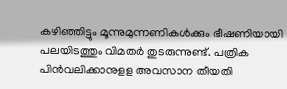കഴിഞ്ഞിട്ടും മൂന്നുമുന്നണികള്‍ക്കും ഭീഷണിയായി പലയിടത്തും വിമതര്‍ തുടരുന്നുണ്ട്. പത്രിക പിന്‍വലിക്കാനുളള അവസാന തീയതി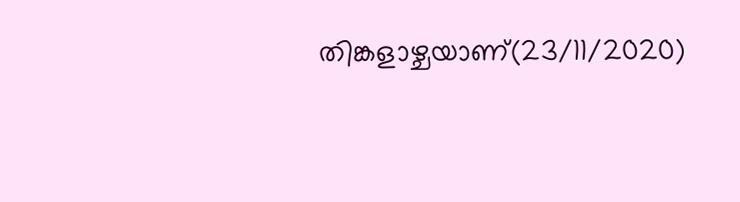തിങ്കളാഴ്ചയാണ്(23/11/2020)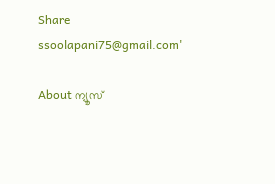Share
ssoolapani75@gmail.com'

About ന്യൂസ്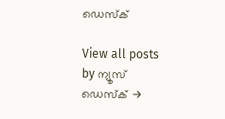ഡെസ്ക്

View all posts by ന്യൂസ് ഡെസ്ക് →